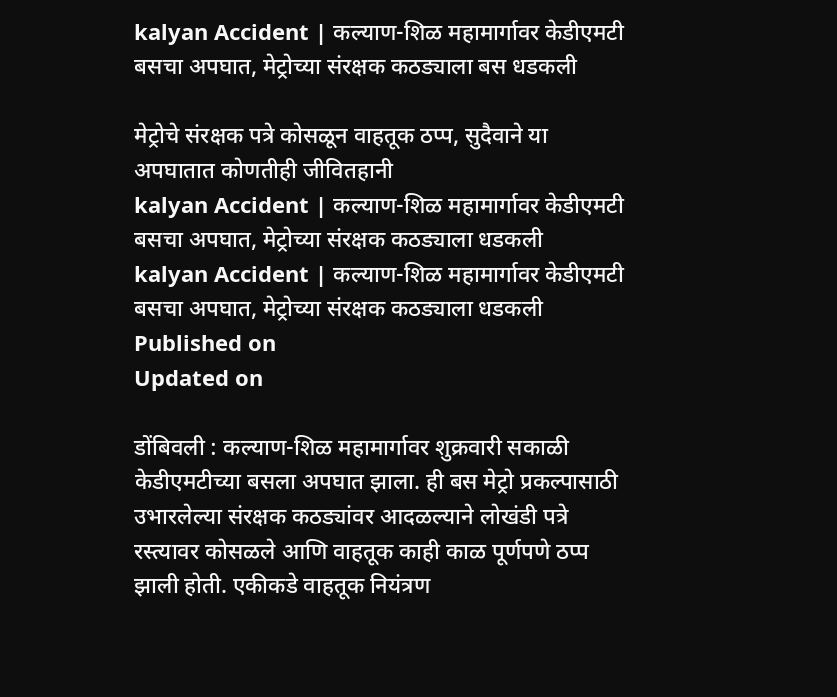kalyan Accident | कल्याण-शिळ महामार्गावर केडीएमटी बसचा अपघात, मेट्रोच्या संरक्षक कठड्याला बस धडकली

मेट्रोचे संरक्षक पत्रे कोसळून वाहतूक ठप्प, सुदैवाने या अपघातात कोणतीही जीवितहानी
kalyan Accident | कल्याण-शिळ महामार्गावर केडीएमटी बसचा अपघात, मेट्रोच्या संरक्षक कठड्याला धडकली
kalyan Accident | कल्याण-शिळ महामार्गावर केडीएमटी बसचा अपघात, मेट्रोच्या संरक्षक कठड्याला धडकली
Published on
Updated on

डोंबिवली : कल्याण-शिळ महामार्गावर शुक्रवारी सकाळी केडीएमटीच्या बसला अपघात झाला. ही बस मेट्रो प्रकल्पासाठी उभारलेल्या संरक्षक कठड्यांवर आदळल्याने लोखंडी पत्रे रस्त्यावर कोसळले आणि वाहतूक काही काळ पूर्णपणे ठप्प झाली होती. एकीकडे वाहतूक नियंत्रण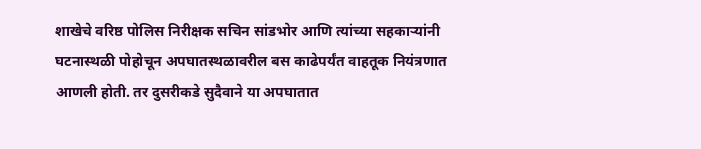शाखेचे वरिष्ठ पोलिस निरीक्षक सचिन सांडभोर आणि त्यांच्या सहकाऱ्यांनी घटनास्थळी पोहोचून अपघातस्थळावरील बस काढेपर्यंत वाहतूक नियंत्रणात आणली होती. तर दुसरीकडे सुदैवाने या अपघातात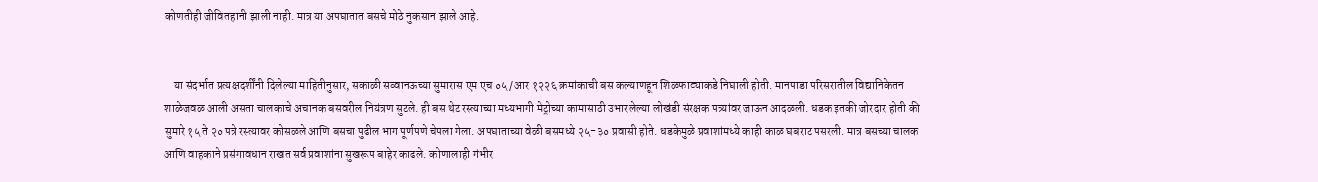कोणतीही जीवितहानी झाली नाही. मात्र या अपघातात बसचे मोठे नुकसान झाले आहे.


    या संदर्भात प्रत्यक्षदर्शींनी दिलेल्या माहितीनुसार, सकाळी सव्वानऊच्या सुमारास एम एच ०५/आर १२२६ क्रमांकाची बस कल्याणहून शिळफाट्याकडे निघाली होती. मानपाडा परिसरातील विद्यानिकेतन शाळेजवळ आली असता चालकाचे अचानक बसवरील नियंत्रण सुटले. ही बस थेट रस्त्याच्या मध्यभागी मेट्रोच्या कामासाठी उभारलेल्या लोखंडी संरक्षक पत्र्यांवर जाऊन आदळली. धडक इतकी जोरदार होती की सुमारे १५ ते २० पत्रे रस्त्यावर कोसळले आणि बसचा पुढील भाग पूर्णपणे चेपला गेला. अपघाताच्या वेळी बसमध्ये २५-३० प्रवासी होते. धडकेमुळे प्रवाशांमध्ये काही काळ घबराट पसरली. मात्र बसच्या चालक आणि वाहकाने प्रसंगावधान राखत सर्व प्रवाशांना सुखरूप बाहेर काढले. कोणालाही गंभीर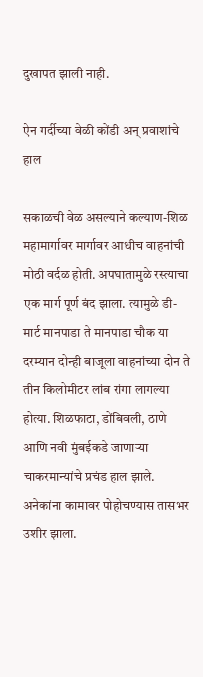दुखापत झाली नाही.

ऐन गर्दीच्या वेळी कोंडी अन् प्रवाशांचे हाल

सकाळची वेळ असल्याने कल्याण-शिळ महामार्गावर मार्गावर आधीच वाहनांची मोठी वर्दळ होती. अपघातामुळे रस्त्याचा एक मार्ग पूर्ण बंद झाला. त्यामुळे डी-मार्ट मानपाडा ते मानपाडा चौक या दरम्यान दोन्ही बाजूला वाहनांच्या दोन ते तीन किलोमीटर लांब रांगा लागल्या होत्या. शिळफाटा, डोंबिवली, ठाणे आणि नवी मुंबईकडे जाणाऱ्या चाकरमान्यांचे प्रचंड हाल झाले. अनेकांना कामावर पोहोचण्यास तासभर उशीर झाला.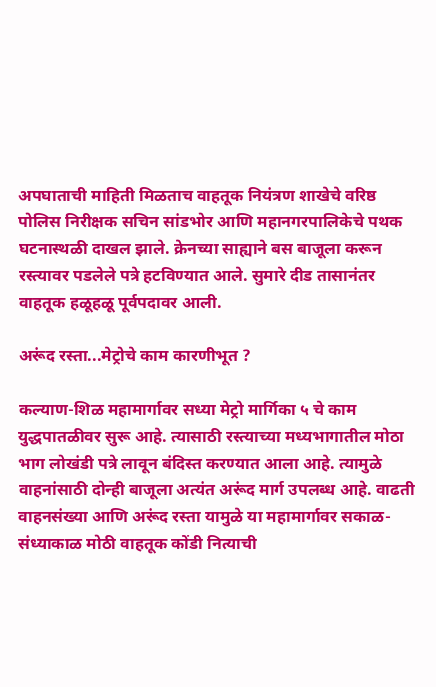अपघाताची माहिती मिळताच वाहतूक नियंत्रण शाखेचे वरिष्ठ पोलिस निरीक्षक सचिन सांडभोर आणि महानगरपालिकेचे पथक घटनास्थळी दाखल झाले. क्रेनच्या साह्याने बस बाजूला करून रस्त्यावर पडलेले पत्रे हटविण्यात आले. सुमारे दीड तासानंतर वाहतूक हळूहळू पूर्वपदावर आली.

अरूंद रस्ता...मेट्रोचे काम कारणीभूत ?

कल्याण-शिळ महामार्गावर सध्या मेट्रो मार्गिका ५ चे काम युद्धपातळीवर सुरू आहे. त्यासाठी रस्त्याच्या मध्यभागातील मोठा भाग लोखंडी पत्रे लावून बंदिस्त करण्यात आला आहे. त्यामुळे वाहनांसाठी दोन्ही बाजूला अत्यंत अरूंद मार्ग उपलब्ध आहे. वाढती वाहनसंख्या आणि अरूंद रस्ता यामुळे या महामार्गावर सकाळ-संध्याकाळ मोठी वाहतूक कोंडी नित्याची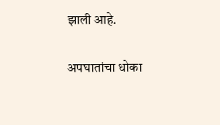झाली आहे.

अपघातांचा धोका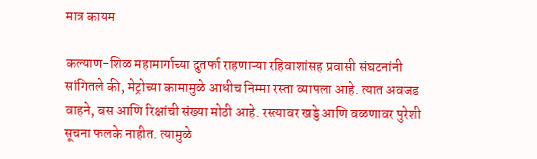मात्र कायम

कल्याण-शिळ महामार्गाच्या दुतर्फा राहणाऱ्या रहिवाशांसह प्रवासी संघटनांनी सांगितले की, मेट्रोच्या कामामुळे आधीच निम्मा रस्ता व्यापला आहे. त्यात अवजड वाहने, बस आणि रिक्षांची संख्या मोठी आहे. रस्त्यावर खड्डे आणि वळणावर पुरेशी सूचना फलके नाहीत. त्यामुळे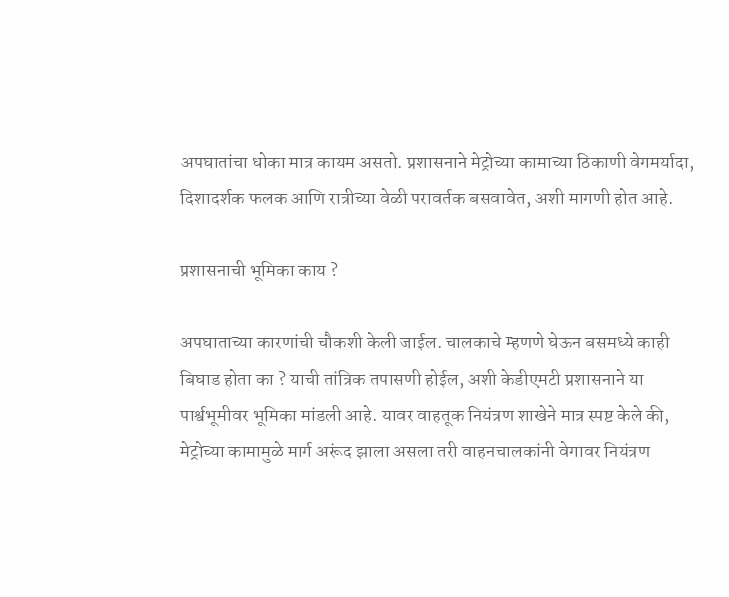अपघातांचा धोका मात्र कायम असतो. प्रशासनाने मेट्रोच्या कामाच्या ठिकाणी वेगमर्यादा, दिशादर्शक फलक आणि रात्रीच्या वेळी परावर्तक बसवावेत, अशी मागणी होत आहे.

प्रशासनाची भूमिका काय ?

अपघाताच्या कारणांची चौकशी केली जाईल. चालकाचे म्हणणे घेऊन बसमध्ये काही बिघाड होता का ? याची तांत्रिक तपासणी होईल, अशी केडीएमटी प्रशासनाने या पार्श्वभूमीवर भूमिका मांडली आहे. यावर वाहतूक नियंत्रण शाखेने मात्र स्पष्ट केले की, मेट्रोच्या कामामुळे मार्ग अरूंद झाला असला तरी वाहनचालकांनी वेगावर नियंत्रण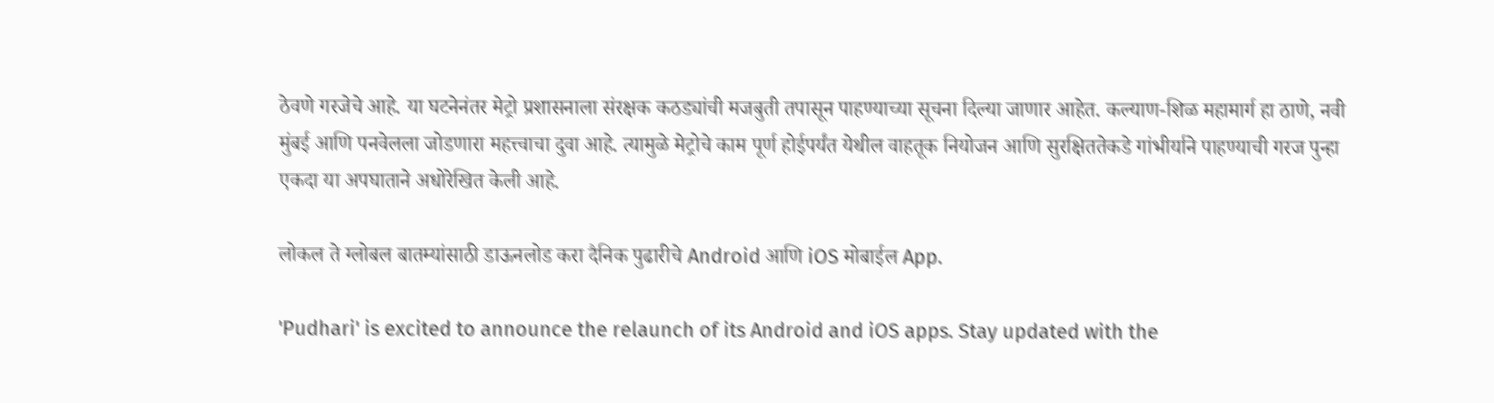ठेवणे गरजेचे आहे. या घटनेनंतर मेट्रो प्रशासनाला संरक्षक कठड्यांची मजबुती तपासून पाहण्याच्या सूचना दिल्या जाणार आहेत. कल्याण-शिळ महामार्ग हा ठाणे, नवी मुंबई आणि पनवेलला जोडणारा महत्त्वाचा दुवा आहे. त्यामुळे मेट्रोचे काम पूर्ण होईपर्यंत येथील वाहतूक नियोजन आणि सुरक्षिततेकडे गांभीर्याने पाहण्याची गरज पुन्हा एकदा या अपघाताने अधोरेखित केली आहे.

लोकल ते ग्लोबल बातम्यांसाठी डाऊनलोड करा दैनिक पुढारीचे Android आणि iOS मोबाईल App.

'Pudhari' is excited to announce the relaunch of its Android and iOS apps. Stay updated with the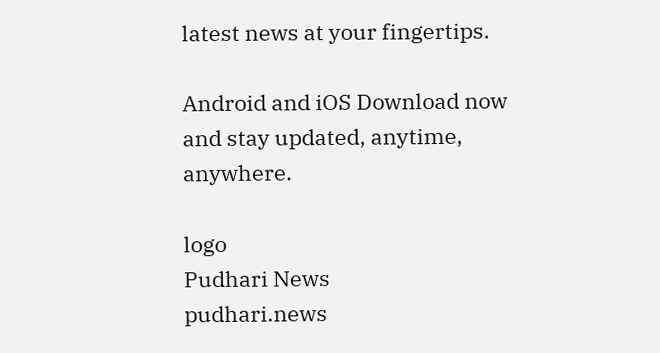latest news at your fingertips.

Android and iOS Download now and stay updated, anytime, anywhere.

logo
Pudhari News
pudhari.news